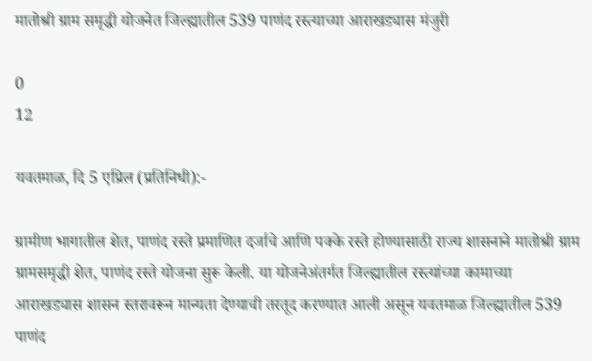मातोश्री ग्राम समृद्धी योजनेत जिल्ह्यातील 539 पाणंद रस्त्याच्या आराखड्यास मंजुरी

0
12

यवतमाळ, दि 5 एप्रिल (प्रतिनिधी):-

ग्रामीण भागातील शेत, पाणंद रस्ते प्रमाणित दर्जाचे आणि पक्के रस्ते होण्यासाठी राज्य शासनाने मातोश्री ग्राम ग्रामसमृद्धी शेत, पाणंद रस्ते योजना सुरू केली. या योजनेअंतर्गत जिल्ह्यातील रस्त्यांच्या कामाच्या आराखड्यास शासन स्तरावरून मान्यता देण्याची तरतूद करण्यात आली असून यवतमाळ जिल्ह्यातील 539 पाणंद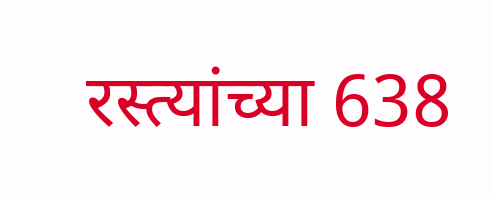रस्त्यांच्या 638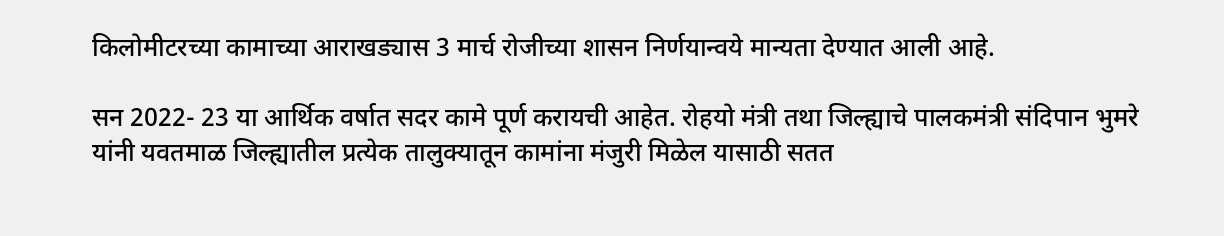किलोमीटरच्या कामाच्या आराखड्यास 3 मार्च रोजीच्या शासन निर्णयान्वये मान्यता देण्यात आली आहे.

सन 2022- 23 या आर्थिक वर्षात सदर कामे पूर्ण करायची आहेत. रोहयो मंत्री तथा जिल्ह्याचे पालकमंत्री संदिपान भुमरे यांनी यवतमाळ जिल्ह्यातील प्रत्येक तालुक्यातून कामांना मंजुरी मिळेल यासाठी सतत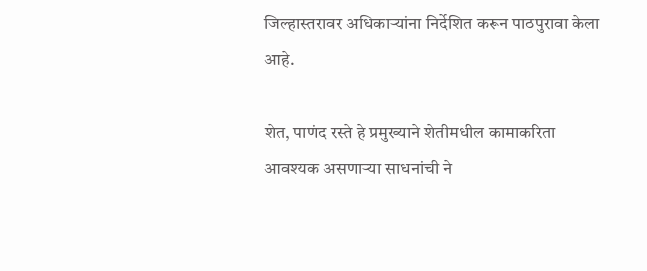जिल्हास्तरावर अधिकाऱ्यांना निर्देशित करून पाठपुरावा केला आहे.

शेत, पाणंद रस्ते हे प्रमुख्याने शेतीमधील कामाकरिता आवश्यक असणाऱ्या साधनांची ने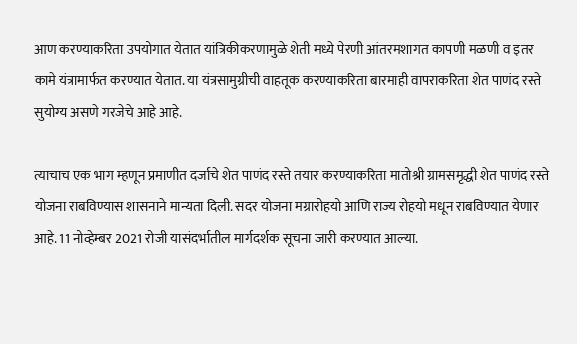आण करण्याकरिता उपयोगात येतात यांत्रिकीकरणामुळे शेती मध्ये पेरणी आंतरमशागत कापणी मळणी व इतर कामे यंत्रामार्फत करण्यात येतात. या यंत्रसामुग्रीची वाहतूक करण्याकरिता बारमाही वापराकरिता शेत पाणंद रस्ते सुयोग्य असणे गरजेचे आहे आहे.

त्याचाच एक भाग म्हणून प्रमाणीत दर्जाचे शेत पाणंद रस्ते तयार करण्याकरिता मातोश्री ग्रामसमृद्धी शेत पाणंद रस्ते योजना राबविण्यास शासनाने मान्यता दिली. सदर योजना मग्रारोहयो आणि राज्य रोहयो मधून राबविण्यात येणार आहे. 11 नोव्हेम्बर 2021 रोजी यासंदर्भातील मार्गदर्शक सूचना जारी करण्यात आल्या.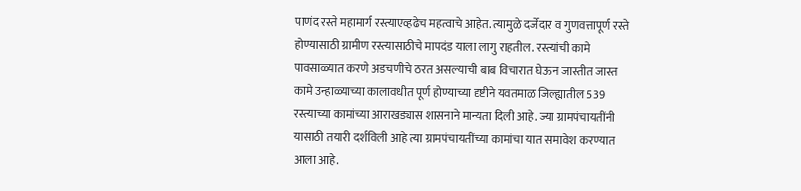पाणंद रस्ते महामार्ग रस्त्याएव्हढेच महत्वाचे आहेत. त्यामुळे दर्जेदार व गुणवत्तापूर्ण रस्ते होण्यासाठी ग्रामीण रस्त्यासाठीचे मापदंड याला लागु राहतील. रस्त्यांची कामे पावसाळ्यात करणे अडचणीचे ठरत असल्याची बाब विचारात घेऊन जास्तीत जास्त कामे उन्हाळ्याच्या कालावधीत पूर्ण होण्याच्या दृष्टीने यवतमाळ जिल्ह्यातील 539 रस्त्याच्या कामांच्या आराखड्यास शासनाने मान्यता दिली आहे. ज्या ग्रामपंचायतींनी यासाठी तयारी दर्शविली आहे त्या ग्रामपंचायतींच्या कामांचा यात समावेश करण्यात आला आहे.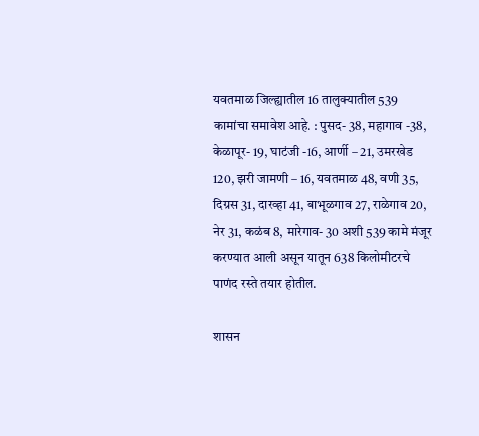यवतमाळ जिल्ह्यातील 16 तालुक्यातील 539 कामांचा समावेश आहे. : पुसद- 38, महागाव -38, केळापूर- 19, घाटंजी -16, आर्णी – 21, उमरखेड 120, झरी जामणी – 16, यवतमाळ 48, वणी 35, दिग्रस 31, दारव्हा 41, बाभूळगाव 27, राळेगाव 20, नेर 31, कळंब 8, मारेगाव- 30 अशी 539 कामे मंजूर करण्यात आली असून यातून 638 किलोमीटरचे पाणंद रस्ते तयार होतील.

शासन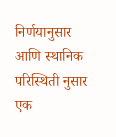निर्णयानुसार आणि स्थानिक परिस्थिती नुसार एक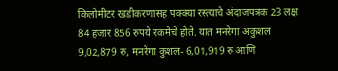किलोमीटर खडीकरणासह पक्क्या रस्त्याचे अंदाजपत्रक 23 लक्ष 84 हजार 856 रुपये रकमेचे होते. यात मनरेगा अकुशल 9,02,879 रु, मनरेगा कुशल- 6,01,919 रु आणि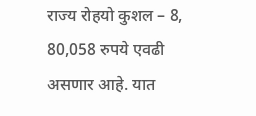राज्य रोहयो कुशल – 8, 80,058 रुपये एवढी असणार आहे. यात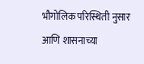भौगोलिक परिस्थिती नुसार आणि शासनाच्या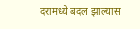दरामध्ये बदल झाल्यास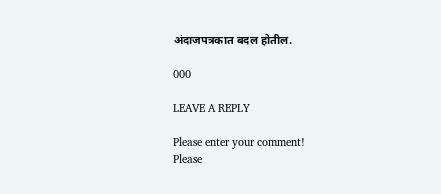अंदाजपत्रकात बदल होतील.

000

LEAVE A REPLY

Please enter your comment!
Please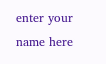enter your name here